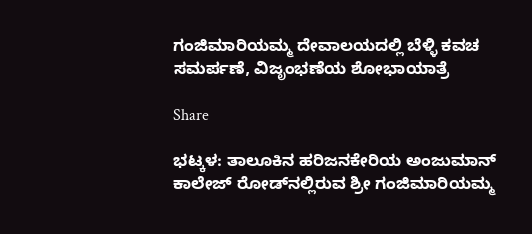ಗಂಜಿಮಾರಿಯಮ್ಮ ದೇವಾಲಯದಲ್ಲಿ ಬೆಳ್ಳಿ ಕವಚ ಸಮರ್ಪಣೆ, ವಿಜೃಂಭಣೆಯ ಶೋಭಾಯಾತ್ರೆ

Share

ಭಟ್ಕಳ: ತಾಲೂಕಿನ ಹರಿಜನಕೇರಿಯ ಅಂಜುಮಾನ್ ಕಾಲೇಜ್ ರೋಡ್‌ನಲ್ಲಿರುವ ಶ್ರೀ ಗಂಜಿಮಾರಿಯಮ್ಮ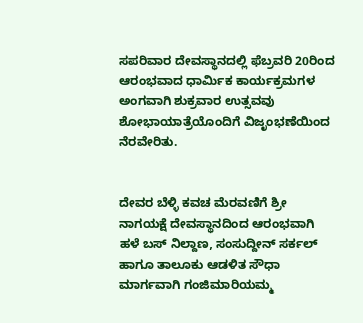ಸಪರಿವಾರ ದೇವಸ್ಥಾನದಲ್ಲಿ ಫೆಬ್ರವರಿ 20ರಿಂದ ಆರಂಭವಾದ ಧಾರ್ಮಿಕ ಕಾರ್ಯಕ್ರಮಗಳ ಅಂಗವಾಗಿ ಶುಕ್ರವಾರ ಉತ್ಸವವು ಶೋಭಾಯಾತ್ರೆಯೊಂದಿಗೆ ವಿಜೃಂಭಣೆಯಿಂದ ನೆರವೇರಿತು.


ದೇವರ ಬೆಳ್ಳಿ ಕವಚ ಮೆರವಣಿಗೆ ಶ್ರೀ ನಾಗಯಕ್ಷೆ ದೇವಸ್ಥಾನದಿಂದ ಆರಂಭವಾಗಿ ಹಳೆ ಬಸ್ ನಿಲ್ದಾಣ, ಸಂಸುದ್ದೀನ್ ಸರ್ಕಲ್ ಹಾಗೂ ತಾಲೂಕು ಆಡಳಿತ ಸೌಧಾ ಮಾರ್ಗವಾಗಿ ಗಂಜಿಮಾರಿಯಮ್ಮ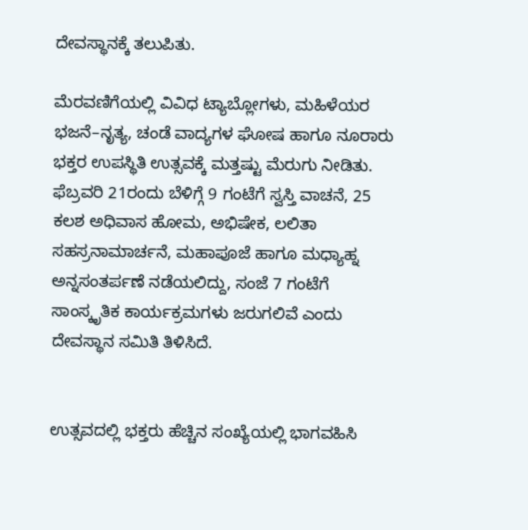ದೇವಸ್ಥಾನಕ್ಕೆ ತಲುಪಿತು.

ಮೆರವಣಿಗೆಯಲ್ಲಿ ವಿವಿಧ ಟ್ಯಾಬ್ಲೋಗಳು, ಮಹಿಳೆಯರ ಭಜನೆ–ನೃತ್ಯ, ಚಂಡೆ ವಾದ್ಯಗಳ ಘೋಷ ಹಾಗೂ ನೂರಾರು ಭಕ್ತರ ಉಪಸ್ಥಿತಿ ಉತ್ಸವಕ್ಕೆ ಮತ್ತಷ್ಟು ಮೆರುಗು ನೀಡಿತು.
ಫೆಬ್ರವರಿ 21ರಂದು ಬೆಳಿಗ್ಗೆ 9 ಗಂಟೆಗೆ ಸ್ವಸ್ತಿ ವಾಚನೆ, 25 ಕಲಶ ಅಧಿವಾಸ ಹೋಮ, ಅಭಿಷೇಕ, ಲಲಿತಾ ಸಹಸ್ರನಾಮಾರ್ಚನೆ, ಮಹಾಪೂಜೆ ಹಾಗೂ ಮಧ್ಯಾಹ್ನ ಅನ್ನಸಂತರ್ಪಣೆ ನಡೆಯಲಿದ್ದು, ಸಂಜೆ 7 ಗಂಟೆಗೆ ಸಾಂಸ್ಕೃತಿಕ ಕಾರ್ಯಕ್ರಮಗಳು ಜರುಗಲಿವೆ ಎಂದು ದೇವಸ್ಥಾನ ಸಮಿತಿ ತಿಳಿಸಿದೆ.


ಉತ್ಸವದಲ್ಲಿ ಭಕ್ತರು ಹೆಚ್ಚಿನ ಸಂಖ್ಯೆಯಲ್ಲಿ ಭಾಗವಹಿಸಿ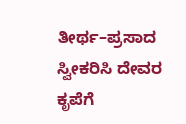ತೀರ್ಥ–ಪ್ರಸಾದ ಸ್ವೀಕರಿಸಿ ದೇವರ ಕೃಪೆಗೆ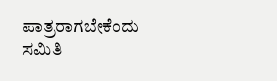ಪಾತ್ರರಾಗಬೇಕೆಂದು ಸಮಿತಿ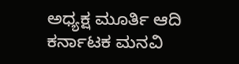ಅಧ್ಯಕ್ಷ ಮೂರ್ತಿ ಆದಿ ಕರ್ನಾಟಕ ಮನವಿ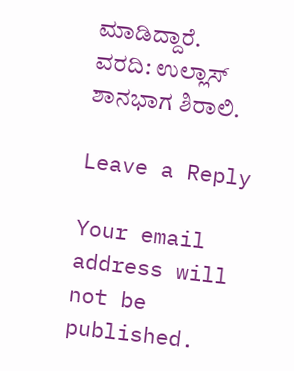ಮಾಡಿದ್ದಾರೆ.
ವರದಿ: ಉಲ್ಲಾಸ್ ಶಾನಭಾಗ ಶಿರಾಲಿ.

Leave a Reply

Your email address will not be published.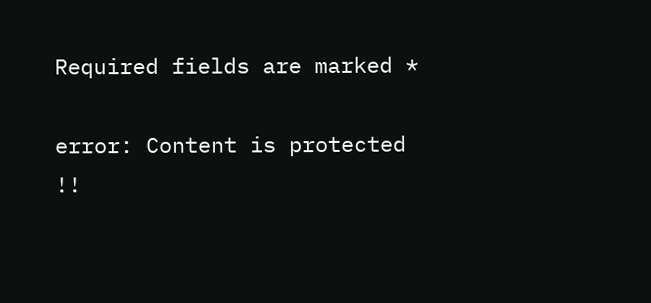Required fields are marked *

error: Content is protected !!